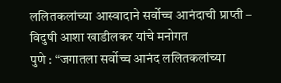ललितकलांच्या आस्वादाने सर्वोच्च आनंदाची प्राप्ती – विदुषी आशा खाडीलकर यांचे मनोगत
पुणे : “जगातला सर्वोच्च आनंद ललितकलांच्या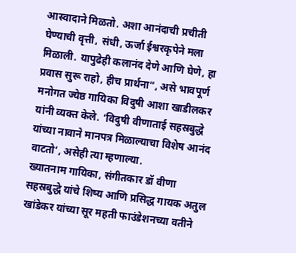आस्वादाने मिळतो. अशा आनंदाची प्रचीती घेण्याची वृत्ती, संधी, ऊर्जा ईश्वरकृपेने मला मिळाली. यापुढेही कलानंद देणे आणि घेणे, हा प्रवास सुरू राहो, हीच प्रार्थना”, असे भावपूर्ण मनोगत ज्येष्ठ गायिका विदुषी आशा खाडीलकर यांनी व्यक्त केले. ‘विदुषी वीणाताई सहस्रबुद्धे यांच्या नावाने मानपत्र मिळाल्याचा विशेष आनंद वाटतो’, असेही त्या म्हणाल्या.
ख्यातनाम गायिका, संगीतकार डॉ वीणा सहस्रबुद्धे यांचे शिष्य आणि प्रसिद्ध गायक अतुल खांडेकर यांच्या सूर महती फाउंडेशनच्या वतीने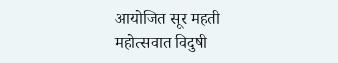आयोजित सूर महती महोत्सवात विदुषी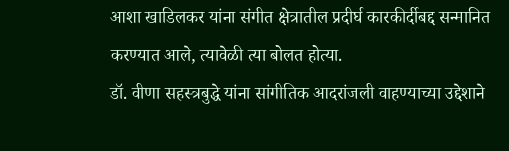आशा खाडिलकर यांना संगीत क्षेत्रातील प्रदीर्घ कारकीर्दीबद्द सन्मानित करण्यात आले, त्यावेळी त्या बोलत होत्या.
डॉ. वीणा सहस्त्रबुद्धे यांना सांगीतिक आदरांजली वाहण्याच्या उद्देशाने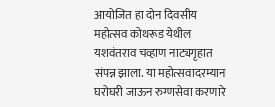आयोजित हा दोन दिवसीय महोत्सव कोथरूड येथील यशवंतराव चव्हाण नाट्यगृहात संपन्न झाला. या महोत्सवादरम्यान घरोघरी जाऊन रुग्णसेवा करणारे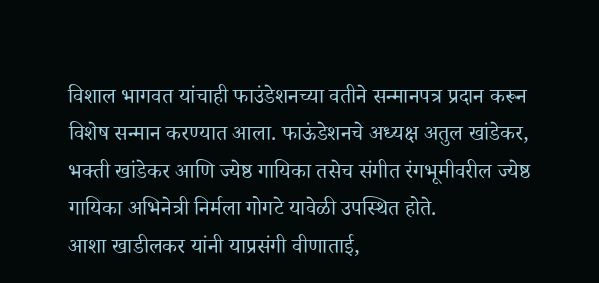विशाल भागवत यांचाही फाउंडेशनच्या वतीने सन्मानपत्र प्रदान करून विशेष सन्मान करण्यात आला. फाऊंडेशनचे अध्यक्ष अतुल खांडेकर, भक्ती खांडेकर आणि ज्येष्ठ गायिका तसेच संगीत रंगभूमीवरील ज्येष्ठ गायिका अभिनेत्री निर्मला गोगटे यावेळी उपस्थित होते.
आशा खाडीलकर यांनी याप्रसंगी वीणाताई,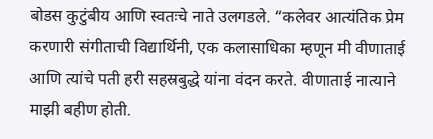बोडस कुटुंबीय आणि स्वतःचे नाते उलगडले. “कलेवर आत्यंतिक प्रेम करणारी संगीताची विद्यार्थिनी, एक कलासाधिका म्हणून मी वीणाताई आणि त्यांचे पती हरी सहस्रबुद्धे यांना वंदन करते. वीणाताई नात्याने माझी बहीण होती.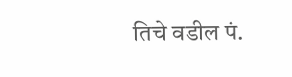तिचे वडील पं.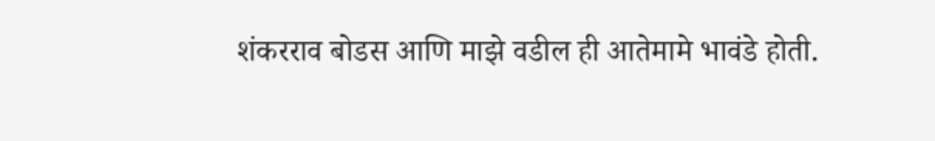शंकरराव बोडस आणि माझे वडील ही आतेमामे भावंडे होती.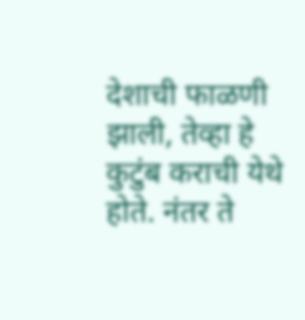देशाची फाळणी झाली, तेव्हा हे कुटुंब कराची येथे होते. नंतर ते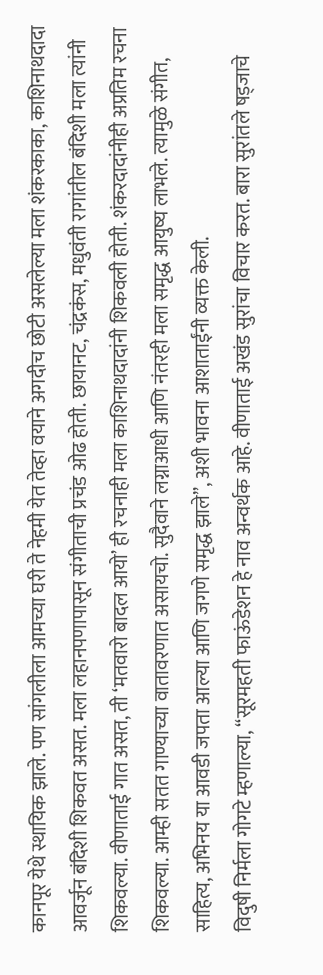कानपूर येथे स्थायिक झाले. पण सांगलीला आमच्या घरी ते नेहमी येत तेव्हा वयाने अगदीच छोटी असलेल्या मला शंकरकाका, काशिनाथदादा आवर्जून बंदिशी शिकवत असत. मला लहानपणापासून संगीताची प्रचंड ओढ होती. छायानट, चंद्रकंस, मधुवंती रागांतील बंदिशी मला त्यांनी शिकवल्या. वीणाताई गात असत, ती ‘मतवारो बादल आयो’ ही रचनाही मला काशिनाथदादांनी शिकवली होती. शंकरदादांनीही अप्रतिम रचना शिकवल्या. आम्ही सतत गाण्याच्या वातावरणात असायचो. सुदैवाने लग्नाआधी आणि नंतरही मला समृद्ध आयुष्य लाभले. त्यामुळे संगीत, साहित्य, अभिनय या आवडी जपता आल्या आणि जगणे समृद्ध झाले”, अशी भावना आशाताईंनी व्यक्त केली.
विदुषी निर्मला गोगटे म्हणाल्या, “सूरमहती फाऊंडेशन हे नाव अन्वर्थक आहे. वीणाताई अखंड सुरांचा विचार करत. बारा सुरांतले षड्जाचे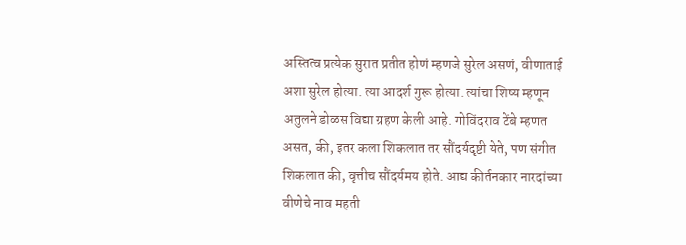अस्तित्व प्रत्येक सुरात प्रतीत होणं म्हणजे सुरेल असणं, वीणाताई अशा सुरेल होत्या. त्या आदर्श गुरू होत्या. त्यांचा शिष्य म्हणून अतुलने डोळस विद्या ग्रहण केली आहे. गोविंदराव टेंबे म्हणत असत, की, इतर कला शिकलात तर सौंदर्यदृष्टी येते, पण संगीत शिकलात की, वृत्तीच सौंदर्यमय होते. आद्य कीर्तनकार नारदांच्या वीणेचे नाव महती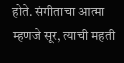होते. संगीताचा आत्मा म्हणजे सूर, त्याची महती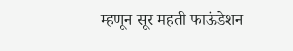म्हणून सूर महती फाऊंडेशन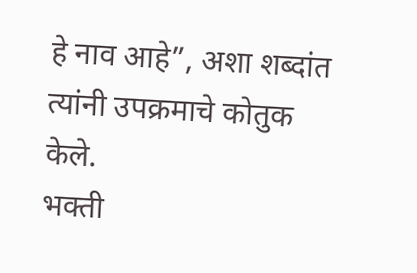हे नाव आहे”, अशा शब्दांत त्यांनी उपक्रमाचे कोतुक केले.
भक्ती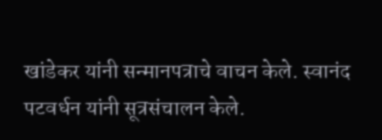खांडेकर यांनी सन्मानपत्राचे वाचन केले. स्वानंद पटवर्धन यांनी सूत्रसंचालन केले.